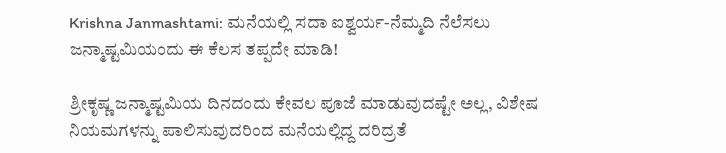Krishna Janmashtami: ಮನೆಯಲ್ಲಿ ಸದಾ ಐಶ್ವರ್ಯ-ನೆಮ್ಮದಿ ನೆಲೆಸಲು ಜನ್ಮಾಷ್ಟಮಿಯಂದು ಈ ಕೆಲಸ ತಪ್ಪದೇ ಮಾಡಿ!

ಶ್ರೀಕೃಷ್ಣ ಜನ್ಮಾಷ್ಟಮಿಯ ದಿನದಂದು ಕೇವಲ ಪೂಜೆ ಮಾಡುವುದಷ್ಟೇ ಅಲ್ಲ, ವಿಶೇಷ ನಿಯಮಗಳನ್ನು ಪಾಲಿಸುವುದರಿಂದ ಮನೆಯಲ್ಲಿದ್ದ ದರಿದ್ರತೆ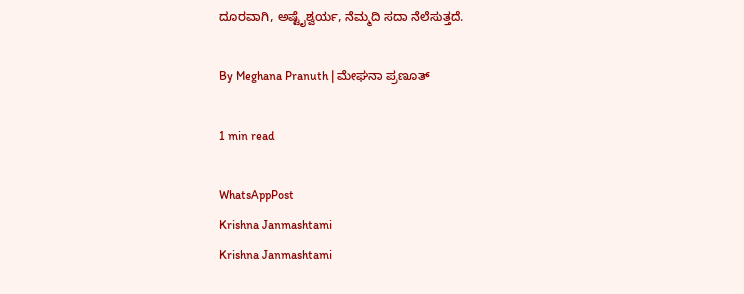ದೂರವಾಗಿ, ಅಷ್ಟೈಶ್ವರ್ಯ, ನೆಮ್ಮದಿ ಸದಾ ನೆಲೆಸುತ್ತದೆ.

By Meghana Pranuth | ಮೇಘನಾ ಪ್ರಣೂತ್‌

1 min read

WhatsAppPost
Krishna Janmashtami
Krishna Janmashtami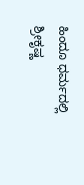ಹಿಂದೂ ಧರ್ಮದಲ್ಲಿ ಶ್ರೀಕೃಷ್ಣ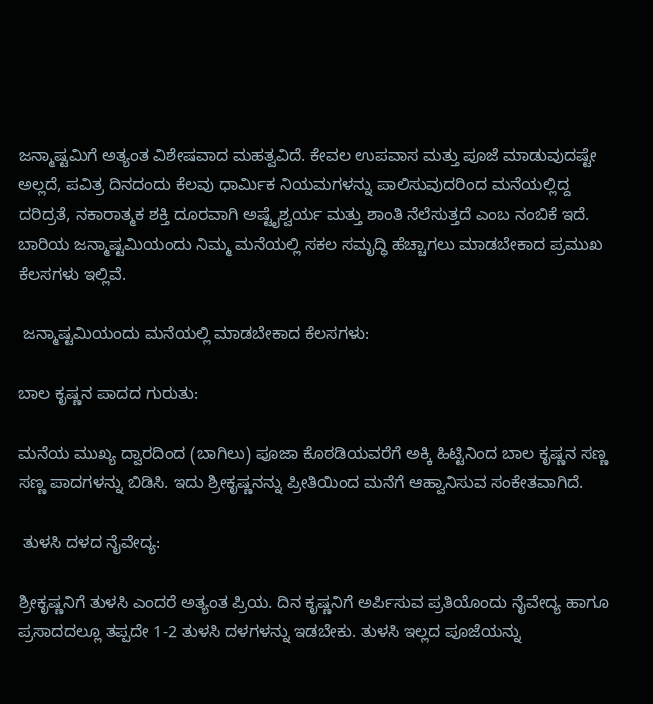ಜನ್ಮಾಷ್ಟಮಿಗೆ ಅತ್ಯಂತ ವಿಶೇಷವಾದ ಮಹತ್ವವಿದೆ. ಕೇವಲ ಉಪವಾಸ ಮತ್ತು ಪೂಜೆ ಮಾಡುವುದಷ್ಟೇ ಅಲ್ಲದೆ, ಪವಿತ್ರ ದಿನದಂದು ಕೆಲವು ಧಾರ್ಮಿಕ ನಿಯಮಗಳನ್ನು ಪಾಲಿಸುವುದರಿಂದ ಮನೆಯಲ್ಲಿದ್ದ ದರಿದ್ರತೆ, ನಕಾರಾತ್ಮಕ ಶಕ್ತಿ ದೂರವಾಗಿ ಅಷ್ಟೈಶ್ವರ್ಯ ಮತ್ತು ಶಾಂತಿ ನೆಲೆಸುತ್ತದೆ ಎಂಬ ನಂಬಿಕೆ ಇದೆ. ಬಾರಿಯ ಜನ್ಮಾಷ್ಟಮಿಯಂದು ನಿಮ್ಮ ಮನೆಯಲ್ಲಿ ಸಕಲ ಸಮೃದ್ಧಿ ಹೆಚ್ಚಾಗಲು ಮಾಡಬೇಕಾದ ಪ್ರಮುಖ ಕೆಲಸಗಳು ಇಲ್ಲಿವೆ.

 ಜನ್ಮಾಷ್ಟಮಿಯಂದು ಮನೆಯಲ್ಲಿ ಮಾಡಬೇಕಾದ ಕೆಲಸಗಳು:

ಬಾಲ ಕೃಷ್ಣನ ಪಾದದ ಗುರುತು:

ಮನೆಯ ಮುಖ್ಯ ದ್ವಾರದಿಂದ (ಬಾಗಿಲು) ಪೂಜಾ ಕೊಠಡಿಯವರೆಗೆ ಅಕ್ಕಿ ಹಿಟ್ಟಿನಿಂದ ಬಾಲ ಕೃಷ್ಣನ ಸಣ್ಣ ಸಣ್ಣ ಪಾದಗಳನ್ನು ಬಿಡಿಸಿ. ಇದು ಶ್ರೀಕೃಷ್ಣನನ್ನು ಪ್ರೀತಿಯಿಂದ ಮನೆಗೆ ಆಹ್ವಾನಿಸುವ ಸಂಕೇತವಾಗಿದೆ.

 ತುಳಸಿ ದಳದ ನೈವೇದ್ಯ:

ಶ್ರೀಕೃಷ್ಣನಿಗೆ ತುಳಸಿ ಎಂದರೆ ಅತ್ಯಂತ ಪ್ರಿಯ. ದಿನ ಕೃಷ್ಣನಿಗೆ ಅರ್ಪಿಸುವ ಪ್ರತಿಯೊಂದು ನೈವೇದ್ಯ ಹಾಗೂ ಪ್ರಸಾದದಲ್ಲೂ ತಪ್ಪದೇ 1-2 ತುಳಸಿ ದಳಗಳನ್ನು ಇಡಬೇಕು. ತುಳಸಿ ಇಲ್ಲದ ಪೂಜೆಯನ್ನು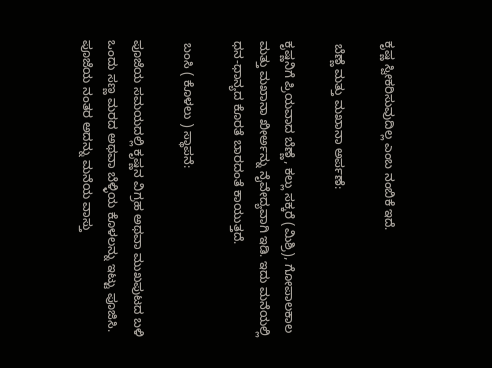ಕೃಷ್ಣ ಸ್ವೀಕರಿಸುವುದಿಲ್ಲ ಎಂಬ ನಂಬಿಕೆ ಇದೆ.

 ಬೆಣ್ಣೆ ಮತ್ತು ಮಖಾನಾ ಅರ್ಪಣೆ:

ಕೃಷ್ಣನಿಗೆ ಪ್ರಿಯವಾದ ಬೆಣ್ಣೆ, ಕಲ್ಲು ಸಕ್ಕರೆ (ಮಿಶ್ರಿ), ಗೋಪಾಲಕಾಲ ಮತ್ತು ಮಖಾನಾ ಖೀರ್ಅನ್ನು ನೈವೇದ್ಯವಾಗಿ ಇಡಿ. ಇದು ಮನೆಯಲ್ಲಿ ಧನ-ಧಾನ್ಯದ ಕೊರತೆ ಬಾರದಂತೆ ಕಾಯುತ್ತದೆ.

 ಬಂಸಿ ( ಕೊಳಲು ) ಸ್ಥಾಪನೆ:

ಪೂಜೆಯ ಸಮಯದಲ್ಲಿ ಕೃಷ್ಣನ ವಿಗ್ರಹ ಅಥವಾ ಮುಖಪುಟದ ಬಳಿ ಒಂದು ಸಣ್ಣ ಮರದ ಅಥವಾ ಬೆಳ್ಳಿಯ ಕೊಳಲನ್ನು ಇಟ್ಟು ಪೂಜಿಸಿ. ಪೂಜೆಯ ನಂತರ ಅದನ್ನು ಮನೆಯ ವಾಸ್ತು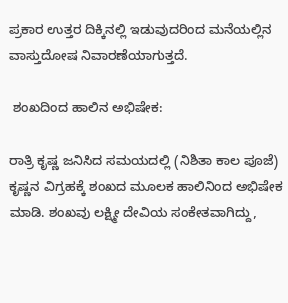ಪ್ರಕಾರ ಉತ್ತರ ದಿಕ್ಕಿನಲ್ಲಿ ಇಡುವುದರಿಂದ ಮನೆಯಲ್ಲಿನ ವಾಸ್ತುದೋಷ ನಿವಾರಣೆಯಾಗುತ್ತದೆ.

 ಶಂಖದಿಂದ ಹಾಲಿನ ಅಭಿಷೇಕ:

ರಾತ್ರಿ ಕೃಷ್ಣ ಜನಿಸಿದ ಸಮಯದಲ್ಲಿ (ನಿಶಿತಾ ಕಾಲ ಪೂಜೆ) ಕೃಷ್ಣನ ವಿಗ್ರಹಕ್ಕೆ ಶಂಖದ ಮೂಲಕ ಹಾಲಿನಿಂದ ಅಭಿಷೇಕ ಮಾಡಿ. ಶಂಖವು ಲಕ್ಷ್ಮೀ ದೇವಿಯ ಸಂಕೇತವಾಗಿದ್ದು,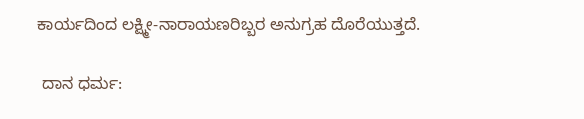ಕಾರ್ಯದಿಂದ ಲಕ್ಷ್ಮೀ-ನಾರಾಯಣರಿಬ್ಬರ ಅನುಗ್ರಹ ದೊರೆಯುತ್ತದೆ.

 ದಾನ ಧರ್ಮ: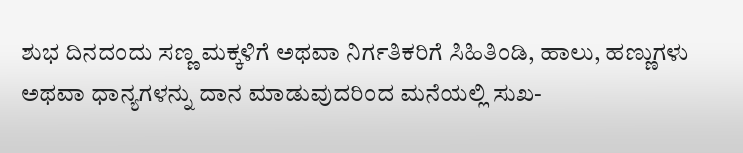ಶುಭ ದಿನದಂದು ಸಣ್ಣ ಮಕ್ಕಳಿಗೆ ಅಥವಾ ನಿರ್ಗತಿಕರಿಗೆ ಸಿಹಿತಿಂಡಿ, ಹಾಲು, ಹಣ್ಣುಗಳು ಅಥವಾ ಧಾನ್ಯಗಳನ್ನು ದಾನ ಮಾಡುವುದರಿಂದ ಮನೆಯಲ್ಲಿ ಸುಖ-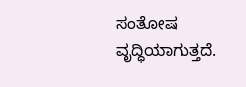ಸಂತೋಷ ವೃದ್ಧಿಯಾಗುತ್ತದೆ.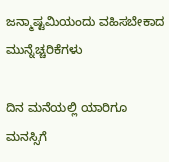ಜನ್ಮಾಷ್ಟಮಿಯಂದು ವಹಿಸಬೇಕಾದ ಮುನ್ನೆಚ್ಚರಿಕೆಗಳು

ದಿನ ಮನೆಯಲ್ಲಿ ಯಾರಿಗೂ ಮನಸ್ಸಿಗೆ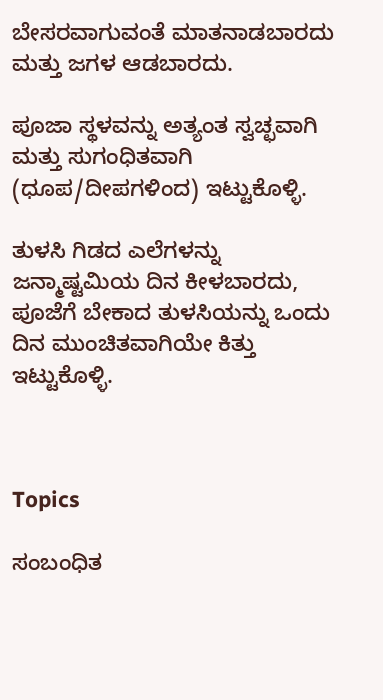ಬೇಸರವಾಗುವಂತೆ ಮಾತನಾಡಬಾರದು ಮತ್ತು ಜಗಳ ಆಡಬಾರದು.

ಪೂಜಾ ಸ್ಥಳವನ್ನು ಅತ್ಯಂತ ಸ್ವಚ್ಛವಾಗಿ ಮತ್ತು ಸುಗಂಧಿತವಾಗಿ (ಧೂಪ/ದೀಪಗಳಿಂದ) ಇಟ್ಟುಕೊಳ್ಳಿ.

ತುಳಸಿ ಗಿಡದ ಎಲೆಗಳನ್ನು ಜನ್ಮಾಷ್ಟಮಿಯ ದಿನ ಕೀಳಬಾರದು, ಪೂಜೆಗೆ ಬೇಕಾದ ತುಳಸಿಯನ್ನು ಒಂದು ದಿನ ಮುಂಚಿತವಾಗಿಯೇ ಕಿತ್ತು ಇಟ್ಟುಕೊಳ್ಳಿ.



Topics

ಸಂಬಂಧಿತ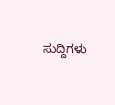ಸುದ್ದಿಗಳು